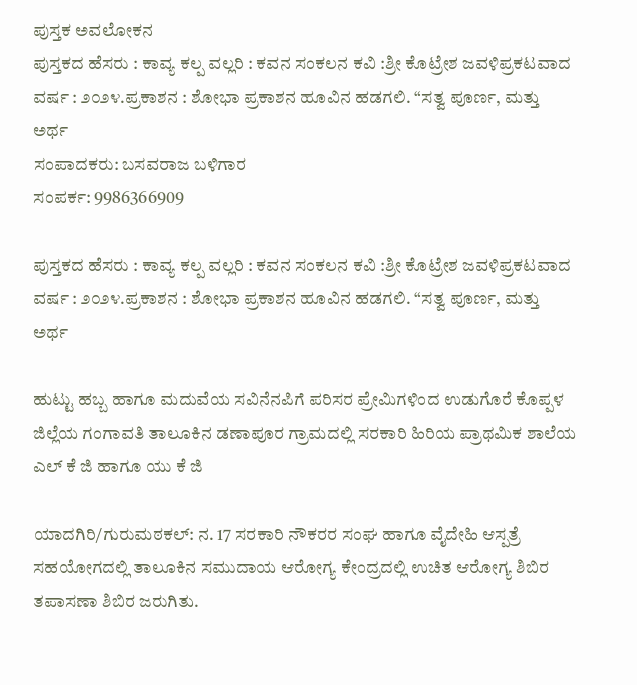ಪುಸ್ತಕ ಅವಲೋಕನ
ಪುಸ್ತಕದ ಹೆಸರು : ಕಾವ್ಯ ಕಲ್ಪ ವಲ್ಲರಿ : ಕವನ ಸಂಕಲನ ಕವಿ :ಶ್ರೀ ಕೊಟ್ರೇಶ ಜವಳಿಪ್ರಕಟವಾದ ವರ್ಷ : ೨೦೨೪.ಪ್ರಕಾಶನ : ಶೋಭಾ ಪ್ರಕಾಶನ ಹೂವಿನ ಹಡಗಲಿ. “ಸತ್ವ ಪೂರ್ಣ, ಮತ್ತು ಅರ್ಥ
ಸಂಪಾದಕರು: ಬಸವರಾಜ ಬಳಿಗಾರ
ಸಂಪರ್ಕ: 9986366909

ಪುಸ್ತಕದ ಹೆಸರು : ಕಾವ್ಯ ಕಲ್ಪ ವಲ್ಲರಿ : ಕವನ ಸಂಕಲನ ಕವಿ :ಶ್ರೀ ಕೊಟ್ರೇಶ ಜವಳಿಪ್ರಕಟವಾದ ವರ್ಷ : ೨೦೨೪.ಪ್ರಕಾಶನ : ಶೋಭಾ ಪ್ರಕಾಶನ ಹೂವಿನ ಹಡಗಲಿ. “ಸತ್ವ ಪೂರ್ಣ, ಮತ್ತು ಅರ್ಥ

ಹುಟ್ಟು ಹಬ್ಬ ಹಾಗೂ ಮದುವೆಯ ಸವಿನೆನಪಿಗೆ ಪರಿಸರ ಪ್ರೇಮಿಗಳಿಂದ ಉಡುಗೊರೆ ಕೊಪ್ಪಳ ಜಿಲ್ಲೆಯ ಗಂಗಾವತಿ ತಾಲೂಕಿನ ಡಣಾಪೂರ ಗ್ರಾಮದಲ್ಲಿ ಸರಕಾರಿ ಹಿರಿಯ ಪ್ರಾಥಮಿಕ ಶಾಲೆಯ ಎಲ್ ಕೆ ಜಿ ಹಾಗೂ ಯು ಕೆ ಜಿ

ಯಾದಗಿರಿ/ಗುರುಮಠಕಲ್: ನ. 17 ಸರಕಾರಿ ನೌಕರರ ಸಂಘ ಹಾಗೂ ವೈದೇಹಿ ಆಸ್ಪತ್ರೆ ಸಹಯೋಗದಲ್ಲಿ ತಾಲೂಕಿನ ಸಮುದಾಯ ಆರೋಗ್ಯ ಕೇಂದ್ರದಲ್ಲಿ ಉಚಿತ ಆರೋಗ್ಯ ಶಿಬಿರ ತಪಾಸಣಾ ಶಿಬಿರ ಜರುಗಿತು.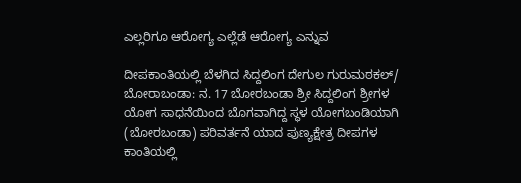ಎಲ್ಲರಿಗೂ ಆರೋಗ್ಯ ಎಲ್ಲೆಡೆ ಆರೋಗ್ಯ ಎನ್ನುವ

ದೀಪಕಾಂತಿಯಲ್ಲಿ ಬೆಳಗಿದ ಸಿದ್ದಲಿಂಗ ದೇಗುಲ ಗುರುಮಠಕಲ್/ ಬೋರಾಬಂಡಾ: ನ. 17 ಬೋರಬಂಡಾ ಶ್ರೀ ಸಿದ್ದಲಿಂಗ ಶ್ರೀಗಳ ಯೋಗ ಸಾಧನೆಯಿಂದ ಬೊಗವಾಗಿದ್ದ ಸ್ಥಳ ಯೋಗಬಂಡಿಯಾಗಿ (ಬೋರಬಂಡಾ) ಪರಿವರ್ತನೆ ಯಾದ ಪುಣ್ಯಕ್ಷೇತ್ರ ದೀಪಗಳ ಕಾಂತಿಯಲ್ಲಿ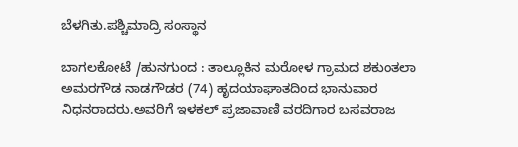ಬೆಳಗಿತು.ಪಶ್ಚಿಮಾದ್ರಿ ಸಂಸ್ಥಾನ

ಬಾಗಲಕೋಟೆ /ಹುನಗುಂದ : ತಾಲ್ಲೂಕಿನ ಮರೋಳ ಗ್ರಾಮದ ಶಕುಂತಲಾ ಅಮರಗೌಡ ನಾಡಗೌಡರ (74) ಹೃದಯಾಘಾತದಿಂದ ಭಾನುವಾರ ನಿಧನರಾದರು.ಅವರಿಗೆ ಇಳಕಲ್ ಪ್ರಜಾವಾಣಿ ವರದಿಗಾರ ಬಸವರಾಜ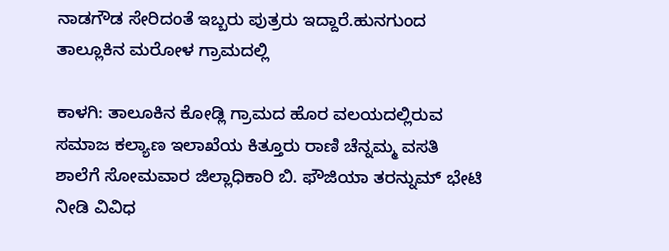ನಾಡಗೌಡ ಸೇರಿದಂತೆ ಇಬ್ಬರು ಪುತ್ರರು ಇದ್ದಾರೆ.ಹುನಗುಂದ ತಾಲ್ಲೂಕಿನ ಮರೋಳ ಗ್ರಾಮದಲ್ಲಿ

ಕಾಳಗಿ: ತಾಲೂಕಿನ ಕೋಡ್ಲಿ ಗ್ರಾಮದ ಹೊರ ವಲಯದಲ್ಲಿರುವ ಸಮಾಜ ಕಲ್ಯಾಣ ಇಲಾಖೆಯ ಕಿತ್ತೂರು ರಾಣಿ ಚೆನ್ನಮ್ಮ ವಸತಿ ಶಾಲೆಗೆ ಸೋಮವಾರ ಜಿಲ್ಲಾಧಿಕಾರಿ ಬಿ. ಫೌಜಿಯಾ ತರನ್ನುಮ್ ಭೇಟಿ ನೀಡಿ ವಿವಿಧ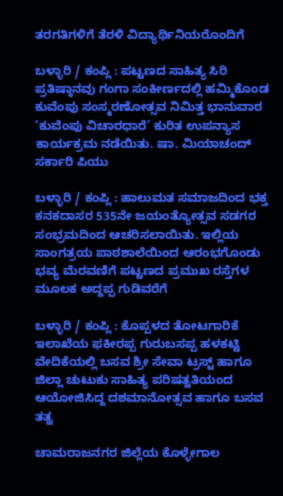ತರಗತಿಗಳಿಗೆ ತೆರಳಿ ವಿದ್ಯಾರ್ಥಿನಿಯರೊಂದಿಗೆ

ಬಳ್ಳಾರಿ / ಕಂಪ್ಲಿ : ಪಟ್ಟಣದ ಸಾಹಿತ್ಯ ಸಿರಿ ಪ್ರತಿಷ್ಠಾನವು ಗಂಗಾ ಸಂಕೀರ್ಣದಲ್ಲಿ ಹಮ್ಮಿಕೊಂಡ ಕುವೆಂಪು ಸಂಸ್ಮರಣೋತ್ಸವ ನಿಮಿತ್ತ ಭಾನುವಾರ ‘ಕುವೆಂಪು ವಿಚಾರಧಾರೆ’ ಕುರಿತ ಉಪನ್ಯಾಸ ಕಾರ್ಯಕ್ರಮ ನಡೆಯಿತು. ಷಾ. ಮಿಯಾಚಂದ್ ಸರ್ಕಾರಿ ಪಿಯು

ಬಳ್ಳಾರಿ / ಕಂಪ್ಲಿ : ಹಾಲುಮತ ಸಮಾಜದಿಂದ ಭಕ್ತ ಕನಕದಾಸರ 535ನೇ ಜಯಂತ್ಯೋತ್ಸವ ಸಡಗರ ಸಂಭ್ರಮದಿಂದ ಆಚರಿಸಲಾಯಿತು. ಇಲ್ಲಿಯ ಸಾಂಗತ್ರಯ ಪಾಠಶಾಲೆಯಿಂದ ಆರಂಭಗೊಂಡು ಭವ್ಯ ಮೆರವಣಿಗೆ ಪಟ್ಟಣದ ಪ್ರಮುಖ ರಸ್ತೆಗಳ ಮೂಲಕ ಅದ್ದಪ್ಪ ಗುಡಿವರೆಗೆ

ಬಳ್ಳಾರಿ / ಕಂಪ್ಲಿ : ಕೊಪ್ಪಳದ ತೋಟಗಾರಿಕೆ ಇಲಾಖೆಯ ಫಕೀರಪ್ಪ ಗುರುಬಸಪ್ಪ ಹಳಕಟ್ಟಿ ವೇದಿಕೆಯಲ್ಲಿ ಬಸವ ಶ್ರೀ ಸೇವಾ ಟ್ರಸ್ಟ್ ಹಾಗೂ ಜಿಲ್ಲಾ ಚುಟುಕು ಸಾಹಿತ್ಯ ಪರಿಷತ್ವತಿಯಂದ ಆಯೋಜಿಸಿದ್ದ ದಶಮಾನೋತ್ಸವ ಹಾಗೂ ಬಸವ ತತ್ವ

ಚಾಮರಾಜನಗರ ಜಿಲ್ಲೆಯ ಕೊಳ್ಳೇಗಾಲ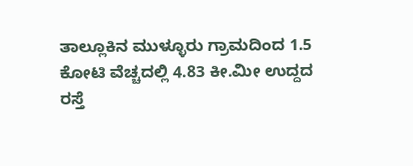ತಾಲ್ಲೂಕಿನ ಮುಳ್ಳೂರು ಗ್ರಾಮದಿಂದ 1.5 ಕೋಟಿ ವೆಚ್ಚದಲ್ಲಿ 4.83 ಕೀ.ಮೀ ಉದ್ದದ ರಸ್ತೆ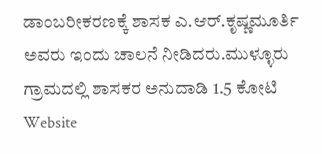ಡಾಂಬರೀಕರಣಕ್ಕೆ ಶಾಸಕ ಎ.ಆರ್.ಕೃಷ್ಣಮೂರ್ತಿ ಅವರು ಇಂದು ಚಾಲನೆ ನೀಡಿದರು.ಮುಳ್ಳೂರು ಗ್ರಾಮದಲ್ಲಿ ಶಾಸಕರ ಅನುದಾಡಿ 1.5 ಕೋಟಿ
Website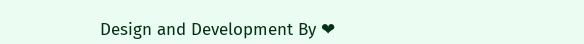Design and Development By ❤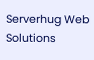Serverhug Web Solutions